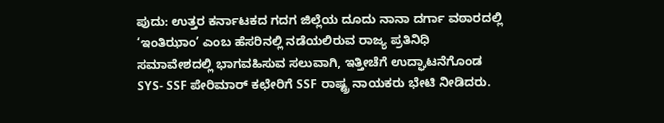ಪುದು: ಉತ್ತರ ಕರ್ನಾಟಕದ ಗದಗ ಜಿಲ್ಲೆಯ ದೂದು ನಾನಾ ದರ್ಗಾ ವಠಾರದಲ್ಲಿ ‘ಇಂತಿಝಾಂ’ ಎಂಬ ಹೆಸರಿನಲ್ಲಿ ನಡೆಯಲಿರುವ ರಾಜ್ಯ ಪ್ರತಿನಿಧಿ ಸಮಾವೇಶದಲ್ಲಿ ಭಾಗವಹಿಸುವ ಸಲುವಾಗಿ, ಇತ್ತೀಚೆಗೆ ಉದ್ಘಾಟನೆಗೊಂಡ SYS- SSF ಪೇರಿಮಾರ್ ಕಛೇರಿಗೆ SSF ರಾಷ್ಟ್ರ ನಾಯಕರು ಭೇಟಿ ನೀಡಿದರು.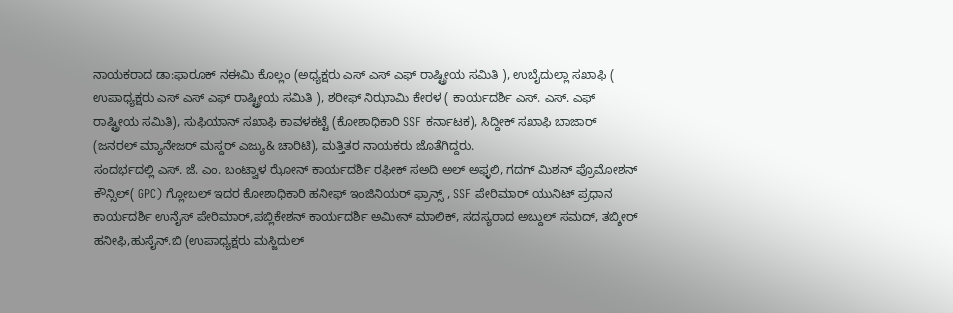ನಾಯಕರಾದ ಡಾ:ಫಾರೂಕ್ ನಈಮಿ ಕೊಲ್ಲಂ (ಅಧ್ಯಕ್ಷರು ಎಸ್ ಎಸ್ ಎಫ್ ರಾಷ್ಟ್ರೀಯ ಸಮಿತಿ ), ಉಬೈದುಲ್ಲಾ ಸಖಾಫಿ ( ಉಪಾಧ್ಯಕ್ಷರು ಎಸ್ ಎಸ್ ಎಫ್ ರಾಷ್ಟ್ರೀಯ ಸಮಿತಿ ), ಶರೀಫ್ ನಿಝಾಮಿ ಕೇರಳ ( ಕಾರ್ಯದರ್ಶಿ ಎಸ್. ಎಸ್. ಎಫ್ ರಾಷ್ಟ್ರೀಯ ಸಮಿತಿ), ಸುಫಿಯಾನ್ ಸಖಾಫಿ ಕಾವಳಕಟ್ಟೆ (ಕೋಶಾಧಿಕಾರಿ SSF ಕರ್ನಾಟಕ), ಸಿದ್ದೀಕ್ ಸಖಾಫಿ ಬಾಜಾರ್ (ಜನರಲ್ ಮ್ಯಾನೇಜರ್ ಮಸ್ದರ್ ಎಜ್ಯು& ಚಾರಿಟಿ), ಮತ್ತಿತರ ನಾಯಕರು ಜೊತೆಗಿದ್ದರು.
ಸಂದರ್ಭದಲ್ಲಿ ಎಸ್. ಜೆ. ಎಂ. ಬಂಟ್ವಾಳ ಝೋನ್ ಕಾರ್ಯದರ್ಶಿ ರಫೀಕ್ ಸಅದಿ ಅಲ್ ಅಫ್ಳಲಿ, ಗದಗ್ ಮಿಶನ್ ಪ್ರೊಮೋಶನ್ ಕೌನ್ಸಿಲ್( GPC) ಗ್ಲೋಬಲ್ ಇದರ ಕೋಶಾಧಿಕಾರಿ ಹನೀಫ್ ಇಂಜಿನಿಯರ್ ಫ್ರಾನ್ಸ್ , SSF ಪೇರಿಮಾರ್ ಯುನಿಟ್ ಪ್ರಧಾನ ಕಾರ್ಯದರ್ಶಿ ಉನೈಸ್ ಪೇರಿಮಾರ್,ಪಬ್ಲಿಕೇಶನ್ ಕಾರ್ಯದರ್ಶಿ ಅಮೀನ್ ಮಾಲಿಕ್, ಸದಸ್ಯರಾದ ಅಬ್ದುಲ್ ಸಮದ್, ತಬ್ಶೀರ್ ಹನೀಫಿ,ಹುಸೈನ್.ಬಿ (ಉಪಾಧ್ಯಕ್ಷರು ಮಸ್ಜಿದುಲ್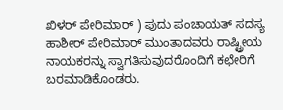ಖಿಳರ್ ಪೇರಿಮಾರ್ ) ಪುದು ಪಂಚಾಯತ್ ಸದಸ್ಯ ಹಾಶೀರ್ ಪೇರಿಮಾರ್ ಮುಂತಾದವರು ರಾಷ್ಟ್ರೀಯ ನಾಯಕರನ್ನು ಸ್ವಾಗತಿಸುವುದರೊಂದಿಗೆ ಕಛೇರಿಗೆ ಬರಮಾಡಿಕೊಂಡರು.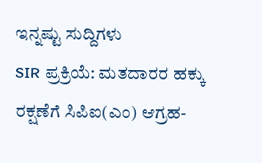ಇನ್ನಷ್ಟು ಸುದ್ದಿಗಳು
SIR ಪ್ರಕ್ರಿಯೆ: ಮತದಾರರ ಹಕ್ಕು ರಕ್ಷಣೆಗೆ ಸಿಪಿಐ(ಎಂ) ಆಗ್ರಹ-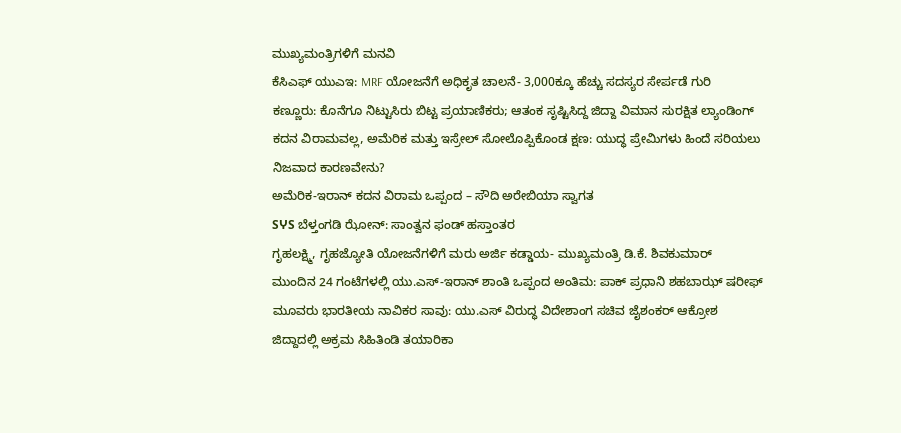ಮುಖ್ಯಮಂತ್ರಿಗಳಿಗೆ ಮನವಿ
ಕೆಸಿಎಫ್ ಯುಎಇ: MRF ಯೋಜನೆಗೆ ಅಧಿಕೃತ ಚಾಲನೆ- 3,000ಕ್ಕೂ ಹೆಚ್ಚು ಸದಸ್ಯರ ಸೇರ್ಪಡೆ ಗುರಿ
ಕಣ್ಣೂರು: ಕೊನೆಗೂ ನಿಟ್ಟುಸಿರು ಬಿಟ್ಟ ಪ್ರಯಾಣಿಕರು; ಆತಂಕ ಸೃಷ್ಟಿಸಿದ್ದ ಜಿದ್ದಾ ವಿಮಾನ ಸುರಕ್ಷಿತ ಲ್ಯಾಂಡಿಂಗ್
ಕದನ ವಿರಾಮವಲ್ಲ, ಅಮೆರಿಕ ಮತ್ತು ಇಸ್ರೇಲ್ ಸೋಲೊಪ್ಪಿಕೊಂಡ ಕ್ಷಣ: ಯುದ್ಧ ಪ್ರೇಮಿಗಳು ಹಿಂದೆ ಸರಿಯಲು ನಿಜವಾದ ಕಾರಣವೇನು?
ಅಮೆರಿಕ-ಇರಾನ್ ಕದನ ವಿರಾಮ ಒಪ್ಪಂದ – ಸೌದಿ ಅರೇಬಿಯಾ ಸ್ವಾಗತ
SჄS ಬೆಳ್ತಂಗಡಿ ಝೋನ್: ಸಾಂತ್ವನ ಫಂಡ್ ಹಸ್ತಾಂತರ
ಗೃಹಲಕ್ಷ್ಮಿ, ಗೃಹಜ್ಯೋತಿ ಯೋಜನೆಗಳಿಗೆ ಮರು ಅರ್ಜಿ ಕಡ್ಡಾಯ- ಮುಖ್ಯಮಂತ್ರಿ ಡಿ.ಕೆ. ಶಿವಕುಮಾರ್
ಮುಂದಿನ 24 ಗಂಟೆಗಳಲ್ಲಿ ಯು.ಎಸ್-ಇರಾನ್ ಶಾಂತಿ ಒಪ್ಪಂದ ಅಂತಿಮ: ಪಾಕ್ ಪ್ರಧಾನಿ ಶಹಬಾಝ್ ಷರೀಫ್
ಮೂವರು ಭಾರತೀಯ ನಾವಿಕರ ಸಾವು: ಯು.ಎಸ್ ವಿರುದ್ಧ ವಿದೇಶಾಂಗ ಸಚಿವ ಜೈಶಂಕರ್ ಆಕ್ರೋಶ
ಜಿದ್ದಾದಲ್ಲಿ ಅಕ್ರಮ ಸಿಹಿತಿಂಡಿ ತಯಾರಿಕಾ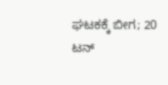ಘಟಕಕ್ಕೆ ಬೀಗ; 20 ಟನ್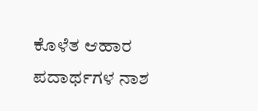ಕೊಳೆತ ಆಹಾರ ಪದಾರ್ಥಗಳ ನಾಶ